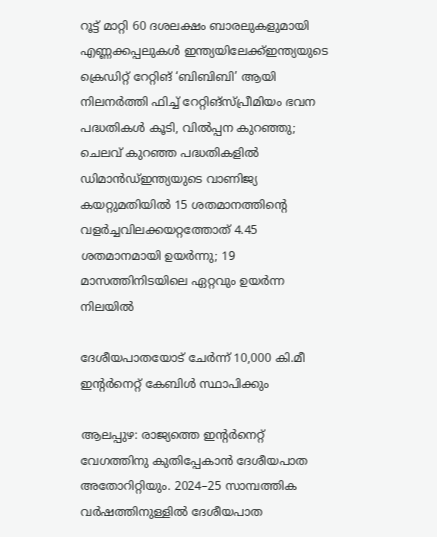റൂട്ട് മാറ്റി 60 ദശലക്ഷം ബാരലുകളുമായി എണ്ണക്കപ്പലുകൾ ഇന്ത്യയിലേക്ക്ഇന്ത്യയുടെ ക്രെഡിറ്റ് റേറ്റിങ് ‘ബിബിബി’ ആയി നിലനർത്തി ഫിച്ച് റേറ്റിങ്സ്പ്രീമിയം ഭവന പദ്ധതികൾ കൂടി, വിൽപ്പന കുറഞ്ഞു; ചെലവ് കുറഞ്ഞ പദ്ധതികളിൽ ഡിമാൻഡ്ഇന്ത്യയുടെ വാണിജ്യ കയറ്റുമതിയിൽ 15 ശതമാനത്തിന്റെ വളർച്ചവിലക്കയറ്റത്തോത് 4.45 ശതമാനമായി ഉയർന്നു; 19 മാസത്തിനിടയിലെ ഏറ്റവും ഉയർന്ന നിലയിൽ

ദേശീയപാതയോട് ചേർന്ന് 10,000 കി.മീ ഇന്റർനെറ്റ് കേബിൾ സ്ഥാപിക്കും

ആലപ്പുഴ: രാജ്യത്തെ ഇന്റർനെറ്റ് വേഗത്തിനു കുതിപ്പേകാൻ ദേശീയപാത അതോറിറ്റിയും. 2024–25 സാമ്പത്തിക വർഷത്തിനുള്ളിൽ ദേശീയപാത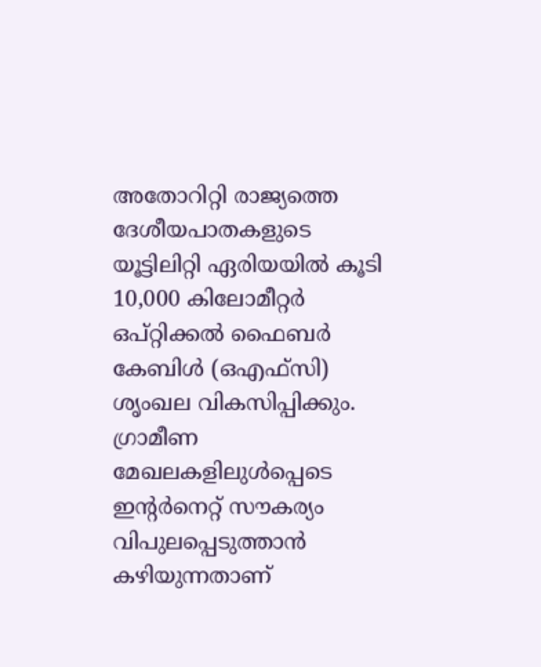അതോറിറ്റി രാജ്യത്തെ ദേശീയപാതകളുടെ യൂട്ടിലിറ്റി ഏരിയയിൽ കൂടി 10,000 കിലോമീറ്റർ ഒപ്റ്റിക്കൽ ഫൈബർ കേബിൾ (ഒഎഫ്സി) ശൃംഖല വികസിപ്പിക്കും. ഗ്രാമീണ മേഖലകളിലുൾപ്പെടെ ഇന്റർനെറ്റ് സൗകര്യം വിപുലപ്പെടുത്താൻ കഴിയുന്നതാണ്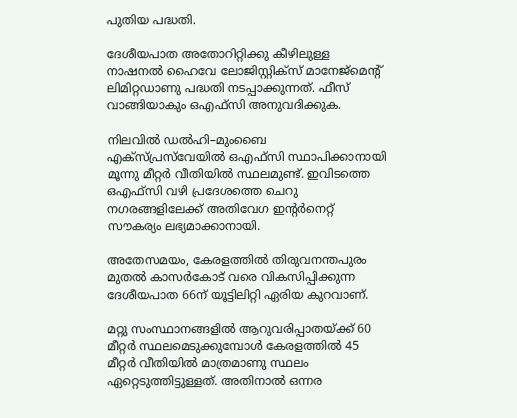പുതിയ പദ്ധതി.

ദേശീയപാത അതോറിറ്റിക്കു കീഴിലുള്ള നാഷനൽ ഹൈവേ ലോജിസ്റ്റിക്സ് മാനേജ്മെന്റ് ലിമിറ്റഡാണു പദ്ധതി നടപ്പാക്കുന്നത്. ഫീസ് വാങ്ങിയാകും ഒഎഫ്സി അനുവദിക്കുക.

നിലവിൽ ഡൽഹി–മുംബൈ എക്സ്പ്രസ്‌വേയിൽ ഒഎഫ്സി സ്ഥാപിക്കാനായി മൂന്നു മീറ്റർ വീതിയിൽ സ്ഥലമുണ്ട്. ഇവിടത്തെ ഒഎഫ്സി വഴി പ്രദേശത്തെ ചെറു നഗരങ്ങളിലേക്ക് അതിവേഗ ഇന്റർനെറ്റ് സൗകര്യം ലഭ്യമാക്കാനായി.

അതേസമയം, കേരളത്തിൽ തിരുവനന്തപുരം മുതൽ കാസർകോട് വരെ വികസിപ്പിക്കുന്ന ദേശീയപാത 66ന് യൂട്ടിലിറ്റി ഏരിയ കുറവാണ്.

മറ്റു സംസ്ഥാനങ്ങളിൽ ആറുവരിപ്പാതയ്ക്ക് 60 മീറ്റർ സ്ഥലമെടുക്കുമ്പോൾ കേരളത്തിൽ 45 മീറ്റർ വീതിയിൽ മാത്രമാണു സ്ഥലം ഏറ്റെടുത്തിട്ടുള്ളത്. അതിനാൽ ഒന്നര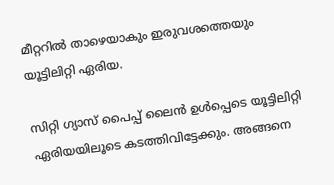മീറ്ററിൽ താഴെയാകും ഇരുവശത്തെയും യൂട്ടിലിറ്റി ഏരിയ.

സിറ്റി ഗ്യാസ് പൈപ്പ് ലൈൻ ഉൾപ്പെടെ യൂട്ടിലിറ്റി ഏരിയയിലൂടെ കടത്തിവിട്ടേക്കും. അങ്ങനെ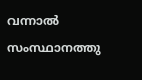വന്നാൽ സംസ്ഥാനത്തു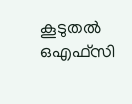കൂടുതൽ ഒഎഫ്സി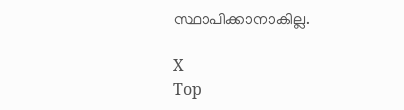സ്ഥാപിക്കാനാകില്ല.

X
Top